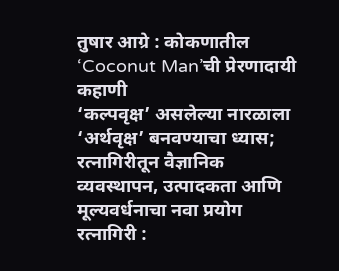तुषार आग्रे : कोकणातील ‘Coconut Man’ची प्रेरणादायी कहाणी
‘कल्पवृक्ष’ असलेल्या नारळाला ‘अर्थवृक्ष’ बनवण्याचा ध्यास; रत्नागिरीतून वैज्ञानिक व्यवस्थापन, उत्पादकता आणि मूल्यवर्धनाचा नवा प्रयोग रत्नागिरी :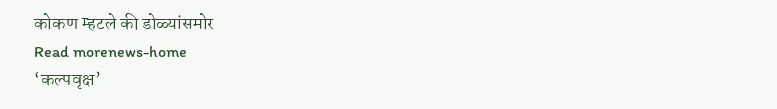कोकण म्हटले की डोळ्यांसमोर
Read morenews-home
‘कल्पवृक्ष’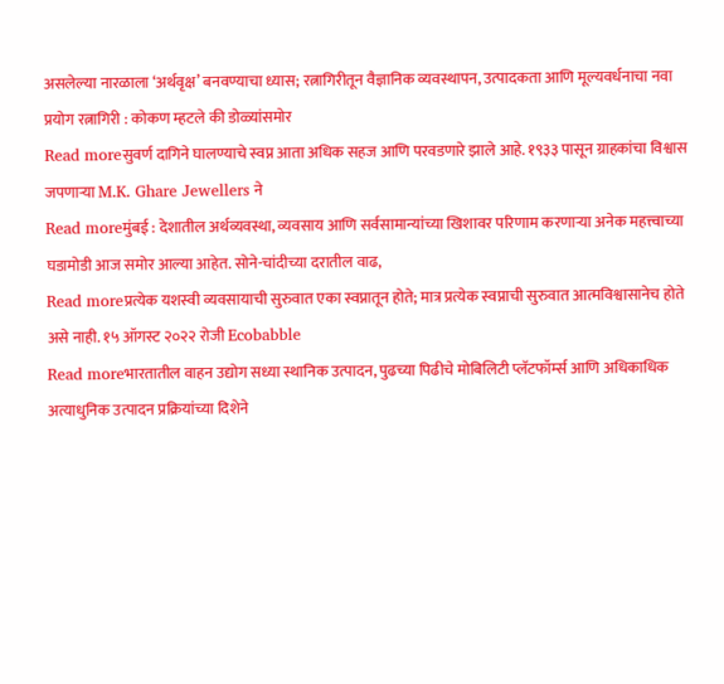असलेल्या नारळाला ‘अर्थवृक्ष’ बनवण्याचा ध्यास; रत्नागिरीतून वैज्ञानिक व्यवस्थापन, उत्पादकता आणि मूल्यवर्धनाचा नवा प्रयोग रत्नागिरी : कोकण म्हटले की डोळ्यांसमोर
Read moreसुवर्ण दागिने घालण्याचे स्वप्न आता अधिक सहज आणि परवडणारे झाले आहे. १९३३ पासून ग्राहकांचा विश्वास जपणाऱ्या M.K. Ghare Jewellers ने
Read moreमुंबई : देशातील अर्थव्यवस्था, व्यवसाय आणि सर्वसामान्यांच्या खिशावर परिणाम करणाऱ्या अनेक महत्त्वाच्या घडामोडी आज समोर आल्या आहेत. सोने-चांदीच्या दरातील वाढ,
Read moreप्रत्येक यशस्वी व्यवसायाची सुरुवात एका स्वप्नातून होते; मात्र प्रत्येक स्वप्नाची सुरुवात आत्मविश्वासानेच होते असे नाही. १५ ऑगस्ट २०२२ रोजी Ecobabble
Read moreभारतातील वाहन उद्योग सध्या स्थानिक उत्पादन, पुढच्या पिढीचे मोबिलिटी प्लॅटफॉर्म्स आणि अधिकाधिक अत्याधुनिक उत्पादन प्रक्रियांच्या दिशेने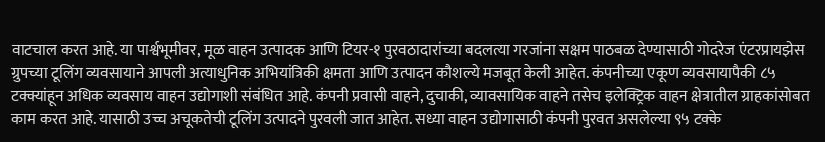वाटचाल करत आहे. या पार्श्वभूमीवर, मूळ वाहन उत्पादक आणि टियर-१ पुरवठादारांच्या बदलत्या गरजांना सक्षम पाठबळ देण्यासाठी गोदरेज एंटरप्रायझेस ग्रुपच्या टूलिंग व्यवसायाने आपली अत्याधुनिक अभियांत्रिकी क्षमता आणि उत्पादन कौशल्ये मजबूत केली आहेत. कंपनीच्या एकूण व्यवसायापैकी ८५ टक्क्यांहून अधिक व्यवसाय वाहन उद्योगाशी संबंधित आहे. कंपनी प्रवासी वाहने, दुचाकी, व्यावसायिक वाहने तसेच इलेक्ट्रिक वाहन क्षेत्रातील ग्राहकांसोबत काम करत आहे. यासाठी उच्च अचूकतेची टूलिंग उत्पादने पुरवली जात आहेत. सध्या वाहन उद्योगासाठी कंपनी पुरवत असलेल्या ९५ टक्के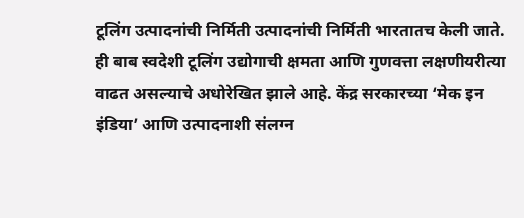टूलिंग उत्पादनांची निर्मिती उत्पादनांची निर्मिती भारतातच केली जाते. ही बाब स्वदेशी टूलिंग उद्योगाची क्षमता आणि गुणवत्ता लक्षणीयरीत्या वाढत असल्याचे अधोरेखित झाले आहे. केंद्र सरकारच्या ‘मेक इन इंडिया’ आणि उत्पादनाशी संलग्न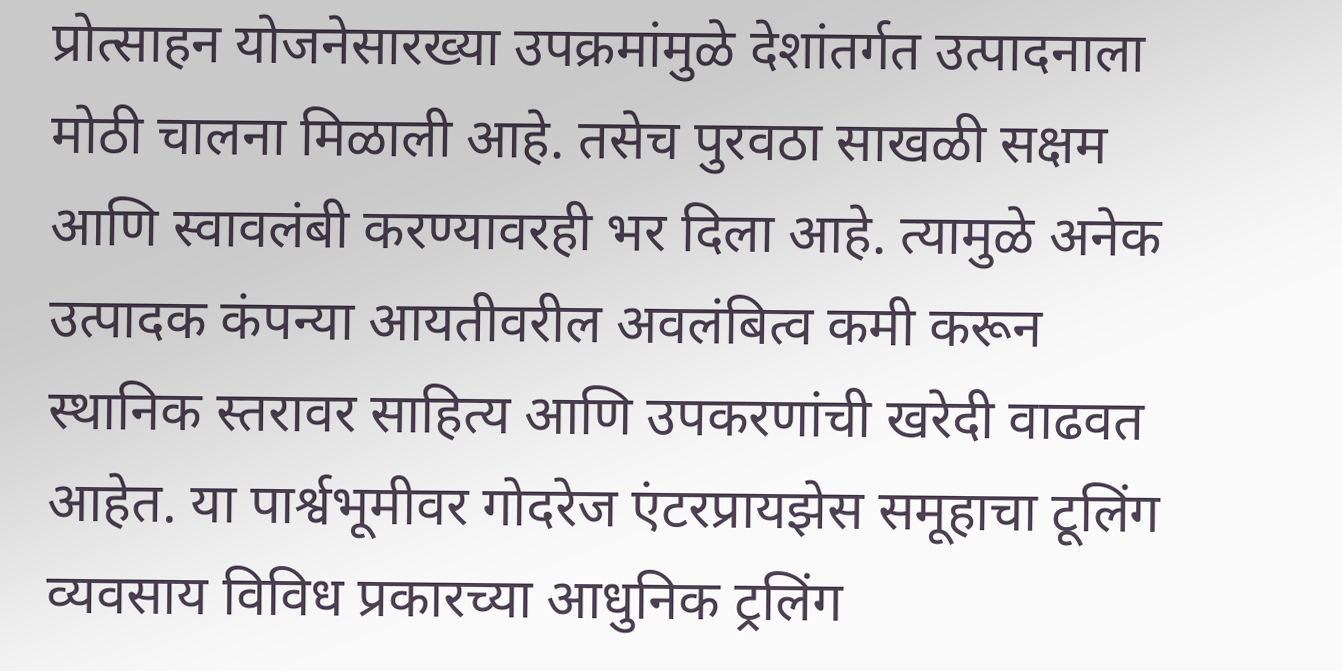प्रोत्साहन योजनेसारख्या उपक्रमांमुळे देशांतर्गत उत्पादनाला मोठी चालना मिळाली आहे. तसेच पुरवठा साखळी सक्षम आणि स्वावलंबी करण्यावरही भर दिला आहे. त्यामुळे अनेक उत्पादक कंपन्या आयतीवरील अवलंबित्व कमी करून स्थानिक स्तरावर साहित्य आणि उपकरणांची खरेदी वाढवत आहेत. या पार्श्वभूमीवर गोदरेज एंटरप्रायझेस समूहाचा टूलिंग व्यवसाय विविध प्रकारच्या आधुनिक ट्रलिंग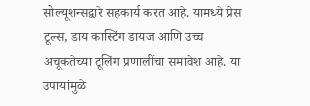सोल्यूशन्सद्वारे सहकार्य करत आहे. यामध्ये प्रेस टूल्स, डाय कास्टिंग डायज आणि उच्च अचूकतेच्या टूलिंग प्रणालींचा समावेश आहे. या उपायांमुळे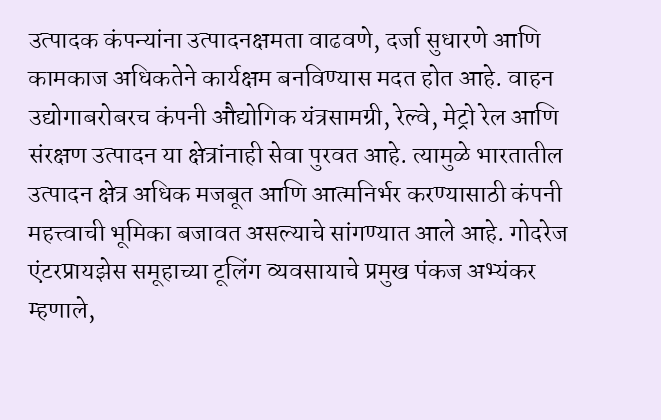उत्पादक कंपन्यांना उत्पादनक्षमता वाढवणे, दर्जा सुधारणे आणि कामकाज अधिकतेने कार्यक्षम बनविण्यास मदत होत आहे. वाहन उद्योगाबरोबरच कंपनी औद्योगिक यंत्रसामग्री, रेल्वे, मेट्रो रेल आणि संरक्षण उत्पादन या क्षेत्रांनाही सेवा पुरवत आहे. त्यामुळे भारतातील उत्पादन क्षेत्र अधिक मजबूत आणि आत्मनिर्भर करण्यासाठी कंपनी महत्त्वाची भूमिका बजावत असल्याचे सांगण्यात आले आहे. गोदरेज एंटरप्रायझेस समूहाच्या टूलिंग व्यवसायाचे प्रमुख पंकज अभ्यंकर म्हणाले,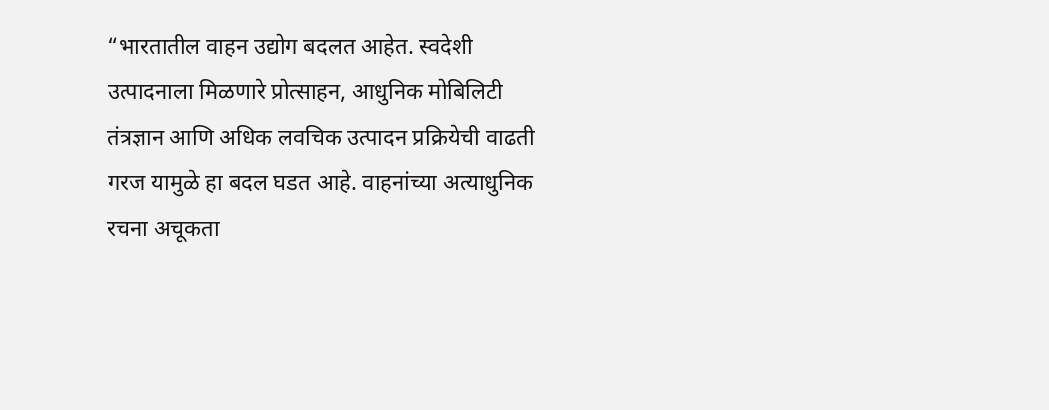“भारतातील वाहन उद्योग बदलत आहेत. स्वदेशी उत्पादनाला मिळणारे प्रोत्साहन, आधुनिक मोबिलिटी तंत्रज्ञान आणि अधिक लवचिक उत्पादन प्रक्रियेची वाढती गरज यामुळे हा बदल घडत आहे. वाहनांच्या अत्याधुनिक रचना अचूकता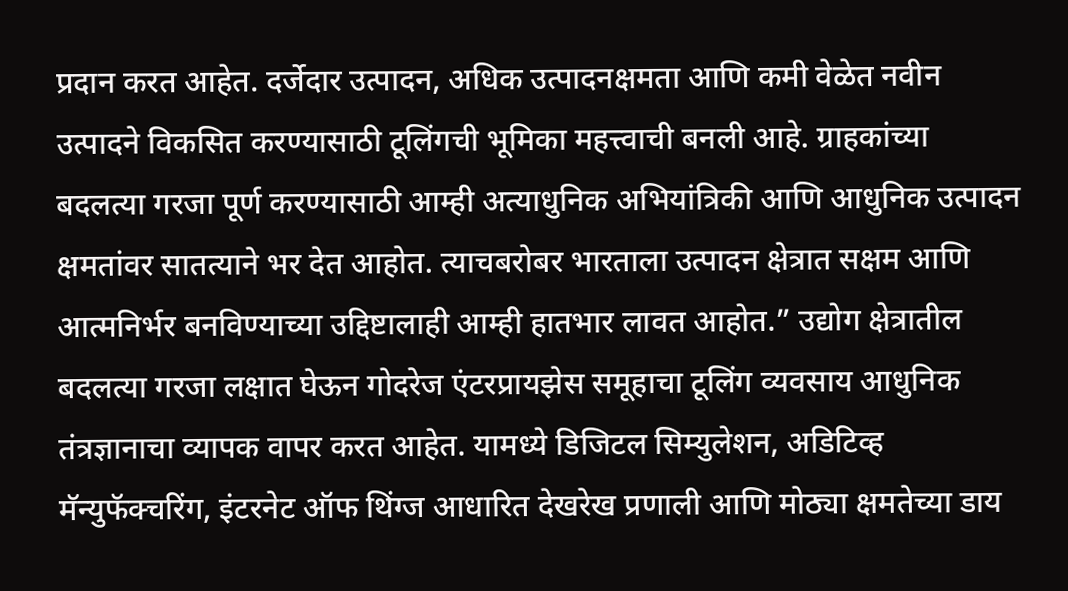प्रदान करत आहेत. दर्जेदार उत्पादन, अधिक उत्पादनक्षमता आणि कमी वेळेत नवीन उत्पादने विकसित करण्यासाठी टूलिंगची भूमिका महत्त्वाची बनली आहे. ग्राहकांच्या बदलत्या गरजा पूर्ण करण्यासाठी आम्ही अत्याधुनिक अभियांत्रिकी आणि आधुनिक उत्पादन क्षमतांवर सातत्याने भर देत आहोत. त्याचबरोबर भारताला उत्पादन क्षेत्रात सक्षम आणि आत्मनिर्भर बनविण्याच्या उद्दिष्टालाही आम्ही हातभार लावत आहोत.” उद्योग क्षेत्रातील बदलत्या गरजा लक्षात घेऊन गोदरेज एंटरप्रायझेस समूहाचा टूलिंग व्यवसाय आधुनिक तंत्रज्ञानाचा व्यापक वापर करत आहेत. यामध्ये डिजिटल सिम्युलेशन, अडिटिव्ह मॅन्युफॅक्चरिंग, इंटरनेट ऑफ थिंग्ज आधारित देखरेख प्रणाली आणि मोठ्या क्षमतेच्या डाय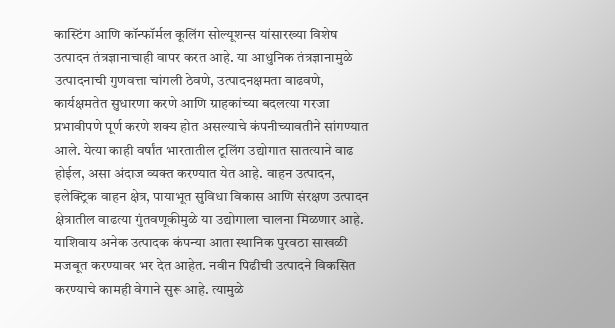कास्टिंग आणि कॉन्फॉर्मल कूलिंग सोल्यूशन्स यांसारख्या विशेष उत्पादन तंत्रज्ञानाचाही वापर करत आहे. या आधुनिक तंत्रज्ञानामुळे उत्पादनाची गुणवत्ता चांगली ठेवणे, उत्पादनक्षमता वाढवणे, कार्यक्षमतेत सुधारणा करणे आणि ग्राहकांच्या बदलत्या गरजा प्रभावीपणे पूर्ण करणे शक्य होत असल्याचे कंपनीच्यावतीने सांगण्यात आले. येत्या काही वर्षांत भारतातील टूलिंग उद्योगात सातत्याने वाढ होईल, असा अंदाज व्यक्त करण्यात येत आहे. वाहन उत्पादन, इलेक्ट्रिक वाहन क्षेत्र, पायाभूत सुविधा विकास आणि संरक्षण उत्पादन क्षेत्रातील वाढत्या गुंतवणूकीमुळे या उद्योगाला चालना मिळणार आहे. याशिवाय अनेक उत्पादक कंपन्या आता स्थानिक पुरवठा साखळी मजबूत करण्यावर भर देत आहेत. नवीन पिढीची उत्पादने विकसित करण्याचे कामही वेगाने सुरू आहे. त्यामुळे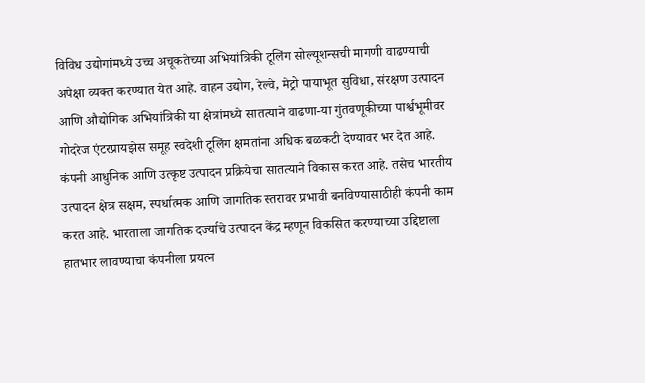विविध उद्योगांमध्ये उच्च अचूकतेच्या अभियांत्रिकी टूलिंग सोल्यूशन्सची मागणी वाढण्याची अपेक्षा व्यक्त करण्यात येत आहे. वाहन उद्योग, रेल्वे, मेट्रो पायाभूत सुविधा, संरक्षण उत्पादन आणि औद्योगिक अभियांत्रिकी या क्षेत्रांमध्ये सातत्याने वाढणा-या गुंतवणूकीच्या पार्श्वभूमीवर गोदरेज एंटरप्रायझेस समूह स्वदेशी टूलिंग क्षमतांना अधिक बळकटी देण्यावर भर देत आहे. कंपनी आधुनिक आणि उत्कृष्ट उत्पादन प्रक्रियेचा सातत्याने विकास करत आहे. तसेच भारतीय उत्पादन क्षेत्र सक्षम, स्पर्धात्मक आणि जागतिक स्तरावर प्रभावी बनविण्यासाठीही कंपनी काम करत आहे. भारताला जागतिक दर्ज्याचे उत्पादन केंद्र म्हणून विकसित करण्याच्या उद्दिष्टाला हातभार लावण्याचा कंपनीला प्रयत्न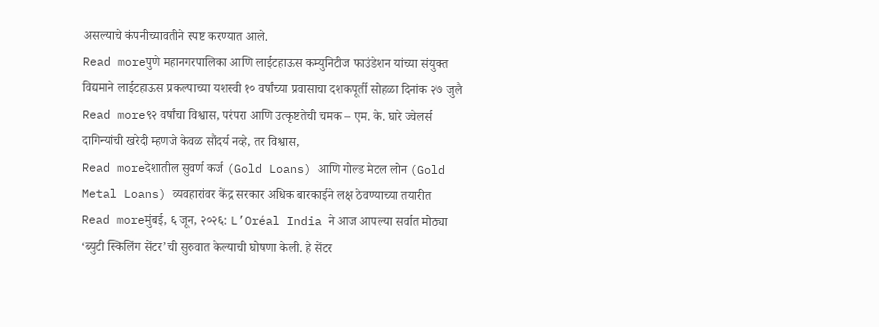असल्याचे कंपनीच्यावतीने स्पष्ट करण्यात आले.
Read moreपुणे महानगरपालिका आणि लाईटहाऊस कम्युनिटीज फाउंडेशन यांच्या संयुक्त विद्यमाने लाईटहाऊस प्रकल्पाच्या यशस्वी १० वर्षांच्या प्रवासाचा दशकपूर्ती सोहळा दिनांक २७ जुलै
Read more९२ वर्षांचा विश्वास, परंपरा आणि उत्कृष्टतेची चमक – एम. के. घारे ज्वेलर्स दागिन्यांची खरेदी म्हणजे केवळ सौंदर्य नव्हे, तर विश्वास,
Read moreदेशातील सुवर्ण कर्ज (Gold Loans) आणि गोल्ड मेटल लोन (Gold Metal Loans) व्यवहारांवर केंद्र सरकार अधिक बारकाईने लक्ष ठेवण्याच्या तयारीत
Read moreमुंबई, ६ जून, २०२६: L’Oréal India ने आज आपल्या सर्वात मोठ्या ‘ब्युटी स्किलिंग सेंटर’ची सुरुवात केल्याची घोषणा केली. हे सेंटर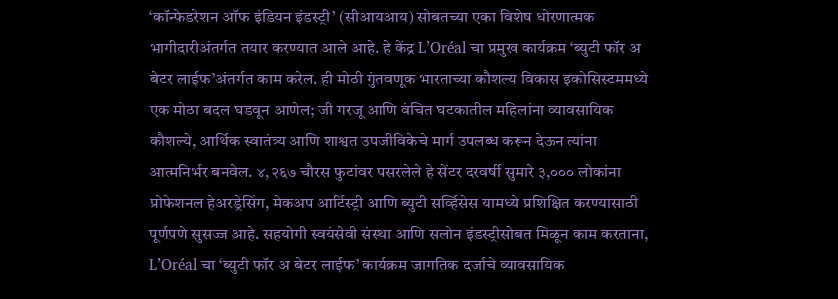‘कॉन्फेडरेशन ऑफ इंडियन इंडस्ट्री’ (सीआयआय) सोबतच्या एका विशेष धोरणात्मक भागीदारीअंतर्गत तयार करण्यात आले आहे. हे केंद्र L’Oréal चा प्रमुख कार्यक्रम ‘ब्युटी फॉर अ बेटर लाईफ’अंतर्गत काम करेल. ही मोठी गुंतवणूक भारताच्या कौशल्य विकास इकोसिस्टममध्ये एक मोठा बदल घडवून आणेल; जी गरजू आणि वंचित घटकातील महिलांना व्यावसायिक कौशल्ये, आर्थिक स्वातंत्र्य आणि शाश्वत उपजीविकेचे मार्ग उपलब्ध करून देऊन त्यांना आत्मनिर्भर बनवेल. ४,२६७ चौरस फुटांवर पसरलेले हे सेंटर दरवर्षी सुमारे ३,००० लोकांना प्रोफेशनल हेअरड्रेसिंग, मेकअप आर्टिस्ट्री आणि ब्युटी सर्व्हिसेस यामध्ये प्रशिक्षित करण्यासाठी पूर्णपणे सुसज्ज आहे. सहयोगी स्वयंसेवी संस्था आणि सलोन इंडस्ट्रीसोबत मिळून काम करताना, L’Oréal चा ‘ब्युटी फॉर अ बेटर लाईफ’ कार्यक्रम जागतिक दर्जाचे व्यावसायिक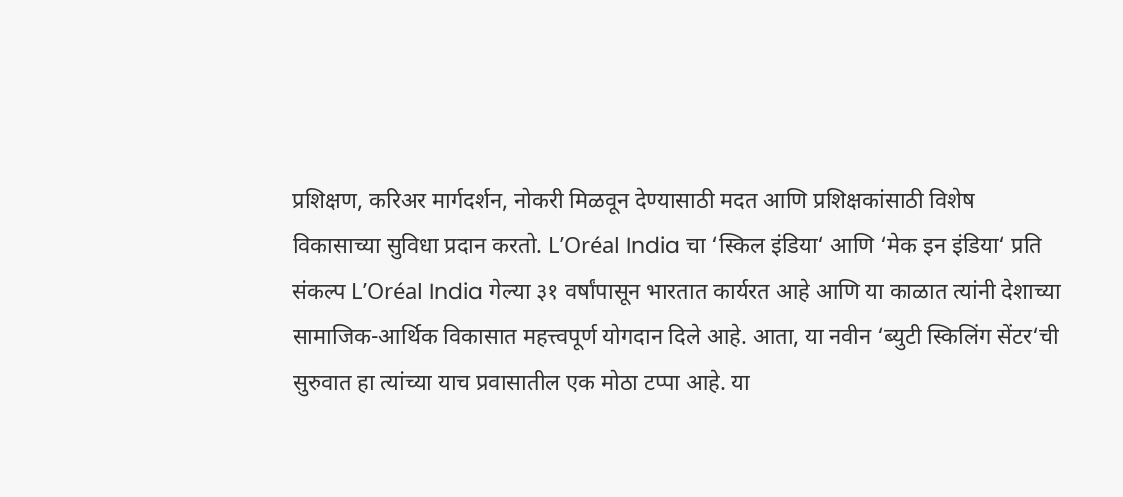प्रशिक्षण, करिअर मार्गदर्शन, नोकरी मिळवून देण्यासाठी मदत आणि प्रशिक्षकांसाठी विशेष विकासाच्या सुविधा प्रदान करतो. L’Oréal India चा ‘स्किल इंडिया‘ आणि ‘मेक इन इंडिया‘ प्रति संकल्प L’Oréal India गेल्या ३१ वर्षांपासून भारतात कार्यरत आहे आणि या काळात त्यांनी देशाच्या सामाजिक-आर्थिक विकासात महत्त्वपूर्ण योगदान दिले आहे. आता, या नवीन ‘ब्युटी स्किलिंग सेंटर‘ची सुरुवात हा त्यांच्या याच प्रवासातील एक मोठा टप्पा आहे. या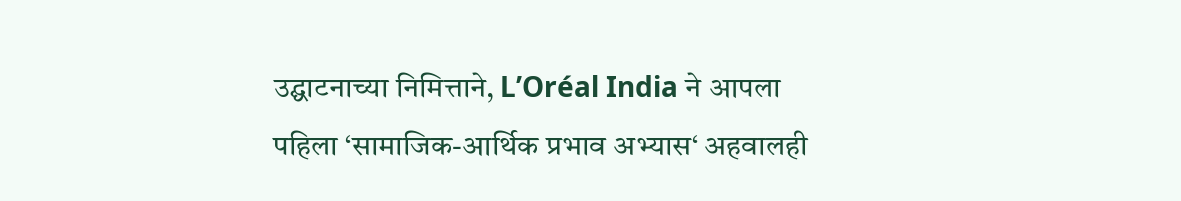उद्घाटनाच्या निमित्ताने, L’Oréal India ने आपला पहिला ‘सामाजिक-आर्थिक प्रभाव अभ्यास‘ अहवालही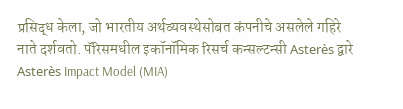प्रसिद्ध केला, जो भारतीय अर्थव्यवस्थेसोबत कंपनीचे असलेले गहिरे नाते दर्शवतो. पॅरिसमधील इकॉनॉमिक रिसर्च कन्सल्टन्सी Asterès द्वारे Asterès Impact Model (MIA)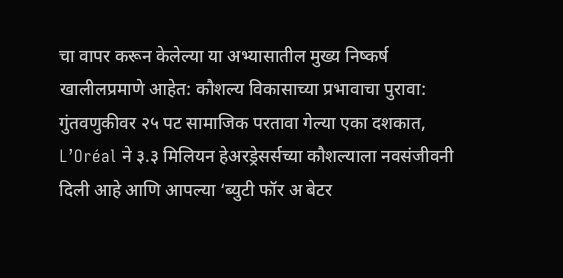चा वापर करून केलेल्या या अभ्यासातील मुख्य निष्कर्ष खालीलप्रमाणे आहेत: कौशल्य विकासाच्या प्रभावाचा पुरावा: गुंतवणुकीवर २५ पट सामाजिक परतावा गेल्या एका दशकात, L’Oréal ने ३.३ मिलियन हेअरड्रेसर्सच्या कौशल्याला नवसंजीवनी दिली आहे आणि आपल्या ‘ब्युटी फॉर अ बेटर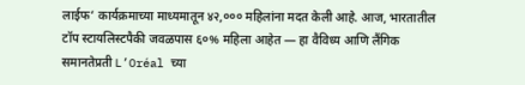लाईफ‘ कार्यक्रमाच्या माध्यमातून ४२,००० महिलांना मदत केली आहे. आज, भारतातील टॉप स्टायलिस्टपैकी जवळपास ६०% महिला आहेत — हा वैविध्य आणि लैंगिक समानतेप्रती L’Oréal च्या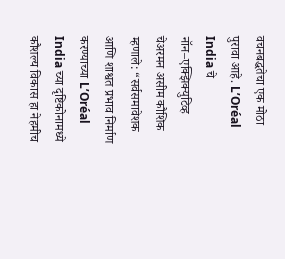वचनबद्धतेचा एक मोठा पुरावा आहे. L’Oréal India चे नॉन–एक्झिक्युटिव्ह चेअरमन असीम कौशिक म्हणाले: “सर्वसमावेशक आणि शाश्वत प्रभाव निर्माण करण्याच्या L’Oréal India च्या दृष्टिकोनामध्ये कौशल्य विकास हा नेहमीच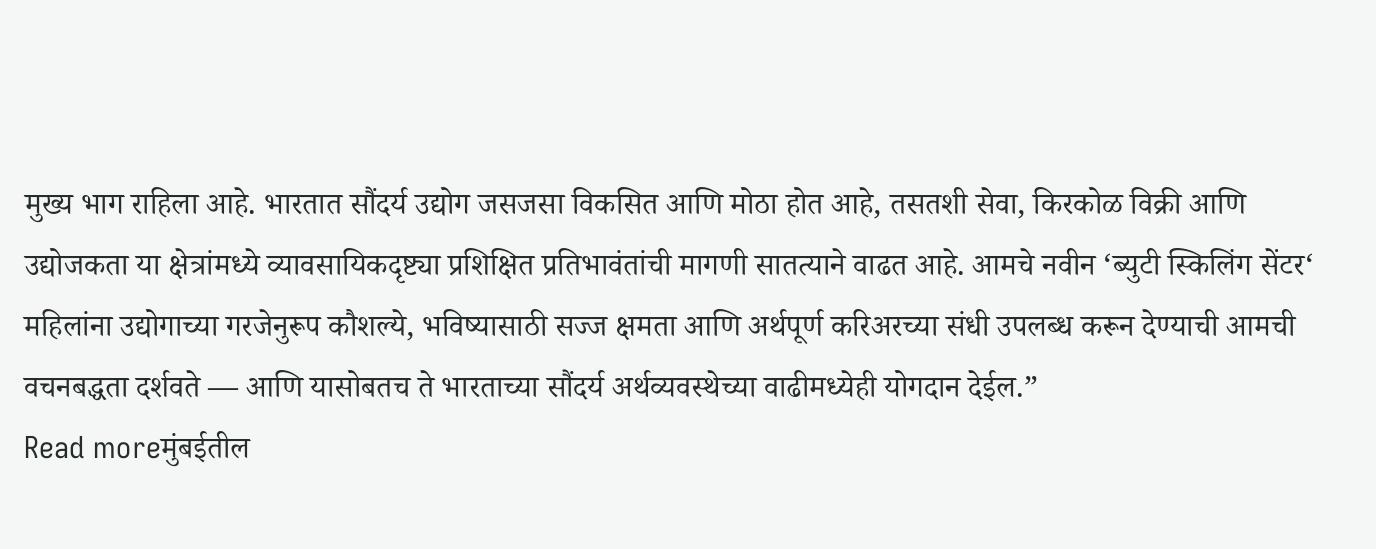मुख्य भाग राहिला आहे. भारतात सौंदर्य उद्योग जसजसा विकसित आणि मोठा होत आहे, तसतशी सेवा, किरकोळ विक्री आणि उद्योजकता या क्षेत्रांमध्ये व्यावसायिकदृष्ट्या प्रशिक्षित प्रतिभावंतांची मागणी सातत्याने वाढत आहे. आमचे नवीन ‘ब्युटी स्किलिंग सेंटर‘ महिलांना उद्योगाच्या गरजेनुरूप कौशल्ये, भविष्यासाठी सज्ज क्षमता आणि अर्थपूर्ण करिअरच्या संधी उपलब्ध करून देण्याची आमची वचनबद्धता दर्शवते — आणि यासोबतच ते भारताच्या सौंदर्य अर्थव्यवस्थेच्या वाढीमध्येही योगदान देईल.”
Read moreमुंबईतील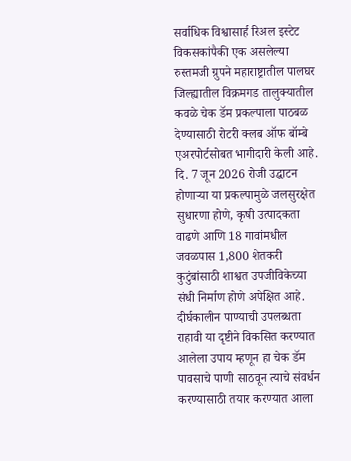सर्वाधिक विश्वासार्ह रिअल इस्टेट विकसकांपैकी एक असलेल्या रुस्तमजी ग्रुपने महाराष्ट्रातील पालघर जिल्ह्यातील विक्रमगड तालुक्यातील कवळे चेक डॅम प्रकल्पाला पाठबळ देण्यासाठी रोटरी क्लब ऑफ बॉम्बे एअरपोर्टसोबत भागीदारी केली आहे. दि. 7 जून 2026 रोजी उद्घाटन होणाऱ्या या प्रकल्पामुळे जलसुरक्षेत सुधारणा होणे, कृषी उत्पादकता वाढणे आणि 18 गावांमधील जवळपास 1,800 शेतकरी कुटुंबांसाठी शाश्वत उपजीविकेच्या संधी निर्माण होणे अपेक्षित आहे. दीर्घकालीन पाण्याची उपलब्धता राहावी या दृष्टीने विकसित करण्यात आलेला उपाय म्हणून हा चेक डॅम पावसाचे पाणी साठवून त्याचे संवर्धन करण्यासाठी तयार करण्यात आला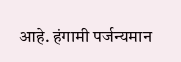आहे. हंगामी पर्जन्यमान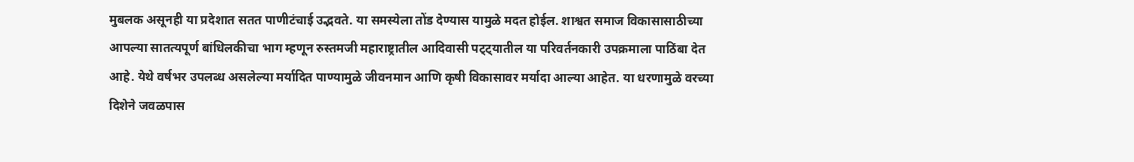मुबलक असूनही या प्रदेशात सतत पाणीटंचाई उद्भवते. या समस्येला तोंड देण्यास यामुळे मदत होईल. शाश्वत समाज विकासासाठीच्या आपल्या सातत्यपूर्ण बांधिलकीचा भाग म्हणून रुस्तमजी महाराष्ट्रातील आदिवासी पट्ट्यातील या परिवर्तनकारी उपक्रमाला पाठिंबा देत आहे. येथे वर्षभर उपलब्ध असलेल्या मर्यादित पाण्यामुळे जीवनमान आणि कृषी विकासावर मर्यादा आल्या आहेत. या धरणामुळे वरच्या दिशेने जवळपास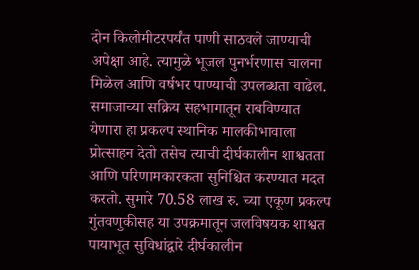दोन किलोमीटरपर्यंत पाणी साठवले जाण्याची अपेक्षा आहे. त्यामुळे भूजल पुनर्भरणास चालना मिळेल आणि वर्षभर पाण्याची उपलब्धता वाढेल. समाजाच्या सक्रिय सहभागातून राबविण्यात येणारा हा प्रकल्प स्थानिक मालकीभावाला प्रोत्साहन देतो तसेच त्याची दीर्घकालीन शाश्वतता आणि परिणामकारकता सुनिश्चित करण्यात मदत करतो. सुमारे 70.58 लाख रु. च्या एकूण प्रकल्प गुंतवणुकीसह या उपक्रमातून जलविषयक शाश्वत पायाभूत सुविधांद्वारे दीर्घकालीन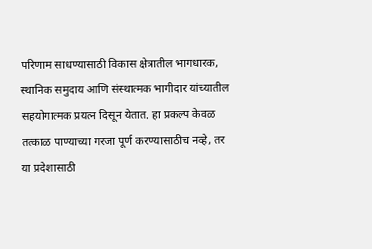परिणाम साधण्यासाठी विकास क्षेत्रातील भागधारक, स्थानिक समुदाय आणि संस्थात्मक भागीदार यांच्यातील सहयोगात्मक प्रयत्न दिसून येतात. हा प्रकल्प केवळ तत्काळ पाण्याच्या गरजा पूर्ण करण्यासाठीच नव्हे, तर या प्रदेशासाठी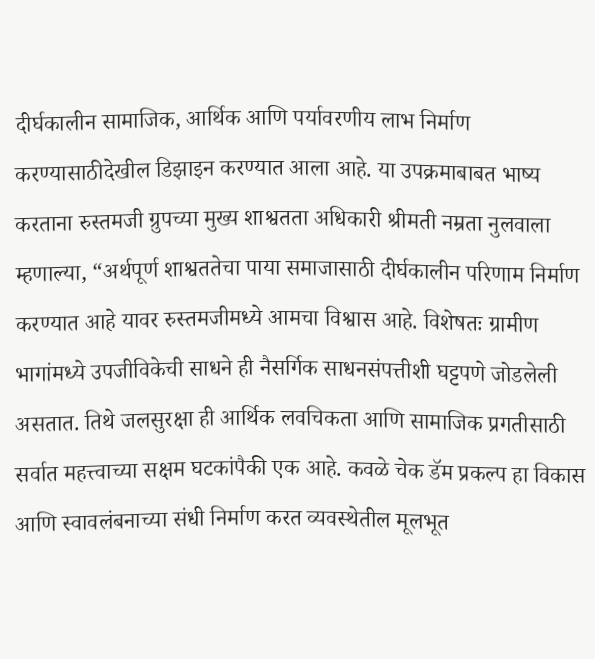दीर्घकालीन सामाजिक, आर्थिक आणि पर्यावरणीय लाभ निर्माण करण्यासाठीदेखील डिझाइन करण्यात आला आहे. या उपक्रमाबाबत भाष्य करताना रुस्तमजी ग्रुपच्या मुख्य शाश्वतता अधिकारी श्रीमती नम्रता नुलवाला म्हणाल्या, “अर्थपूर्ण शाश्वततेचा पाया समाजासाठी दीर्घकालीन परिणाम निर्माण करण्यात आहे यावर रुस्तमजीमध्ये आमचा विश्वास आहे. विशेषतः ग्रामीण भागांमध्ये उपजीविकेची साधने ही नैसर्गिक साधनसंपत्तीशी घट्टपणे जोडलेली असतात. तिथे जलसुरक्षा ही आर्थिक लवचिकता आणि सामाजिक प्रगतीसाठी सर्वात महत्त्वाच्या सक्षम घटकांपैकी एक आहे. कवळे चेक डॅम प्रकल्प हा विकास आणि स्वावलंबनाच्या संधी निर्माण करत व्यवस्थेतील मूलभूत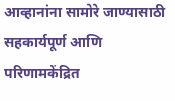आव्हानांना सामोरे जाण्यासाठी सहकार्यपूर्ण आणि परिणामकेंद्रित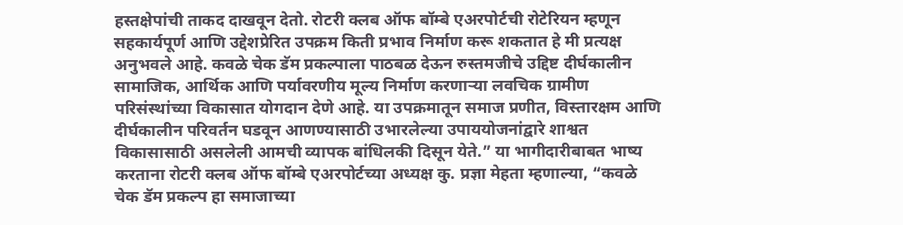हस्तक्षेपांची ताकद दाखवून देतो. रोटरी क्लब ऑफ बॉम्बे एअरपोर्टची रोटेरियन म्हणून सहकार्यपूर्ण आणि उद्देशप्रेरित उपक्रम किती प्रभाव निर्माण करू शकतात हे मी प्रत्यक्ष अनुभवले आहे. कवळे चेक डॅम प्रकल्पाला पाठबळ देऊन रुस्तमजीचे उद्दिष्ट दीर्घकालीन सामाजिक, आर्थिक आणि पर्यावरणीय मूल्य निर्माण करणाऱ्या लवचिक ग्रामीण परिसंस्थांच्या विकासात योगदान देणे आहे. या उपक्रमातून समाज प्रणीत, विस्तारक्षम आणि दीर्घकालीन परिवर्तन घडवून आणण्यासाठी उभारलेल्या उपाययोजनांद्वारे शाश्वत विकासासाठी असलेली आमची व्यापक बांधिलकी दिसून येते.” या भागीदारीबाबत भाष्य करताना रोटरी क्लब ऑफ बॉम्बे एअरपोर्टच्या अध्यक्ष कु. प्रज्ञा मेहता म्हणाल्या, “कवळे चेक डॅम प्रकल्प हा समाजाच्या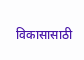विकासासाठी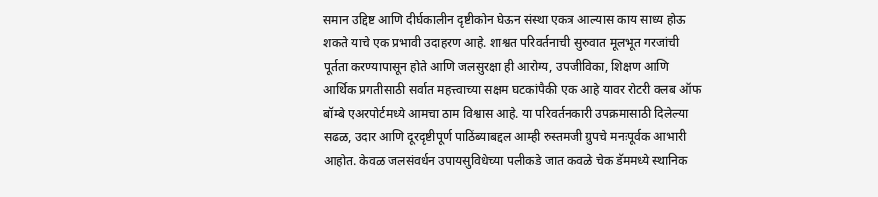समान उद्दिष्ट आणि दीर्घकालीन दृष्टीकोन घेऊन संस्था एकत्र आल्यास काय साध्य होऊ शकते याचे एक प्रभावी उदाहरण आहे. शाश्वत परिवर्तनाची सुरुवात मूलभूत गरजांची पूर्तता करण्यापासून होते आणि जलसुरक्षा ही आरोग्य, उपजीविका, शिक्षण आणि आर्थिक प्रगतीसाठी सर्वात महत्त्वाच्या सक्षम घटकांपैकी एक आहे यावर रोटरी क्लब ऑफ बॉम्बे एअरपोर्टमध्ये आमचा ठाम विश्वास आहे. या परिवर्तनकारी उपक्रमासाठी दिलेल्या सढळ, उदार आणि दूरदृष्टीपूर्ण पाठिंब्याबद्दल आम्ही रुस्तमजी ग्रुपचे मनःपूर्वक आभारी आहोत. केवळ जलसंवर्धन उपायसुविधेच्या पलीकडे जात कवळे चेक डॅममध्ये स्थानिक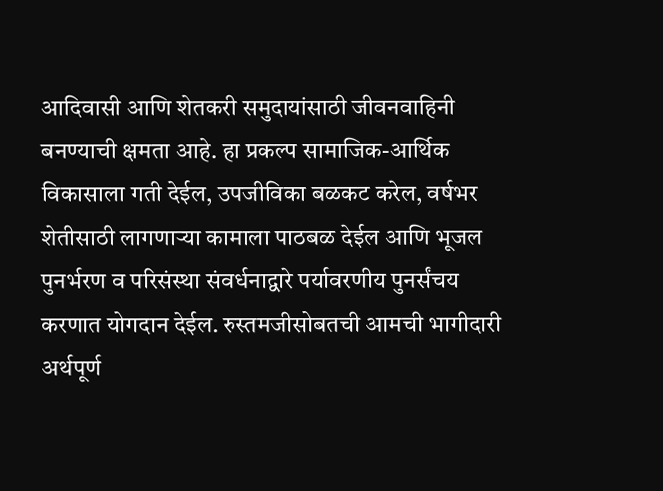आदिवासी आणि शेतकरी समुदायांसाठी जीवनवाहिनी बनण्याची क्षमता आहे. हा प्रकल्प सामाजिक-आर्थिक विकासाला गती देईल, उपजीविका बळकट करेल, वर्षभर शेतीसाठी लागणाऱ्या कामाला पाठबळ देईल आणि भूजल पुनर्भरण व परिसंस्था संवर्धनाद्वारे पर्यावरणीय पुनर्संचय करणात योगदान देईल. रुस्तमजीसोबतची आमची भागीदारी अर्थपूर्ण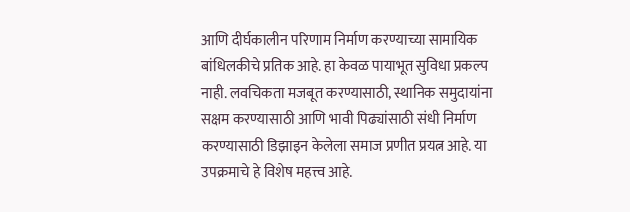आणि दीर्घकालीन परिणाम निर्माण करण्याच्या सामायिक बांधिलकीचे प्रतिक आहे. हा केवळ पायाभूत सुविधा प्रकल्प नाही. लवचिकता मजबूत करण्यासाठी, स्थानिक समुदायांना सक्षम करण्यासाठी आणि भावी पिढ्यांसाठी संधी निर्माण करण्यासाठी डिझाइन केलेला समाज प्रणीत प्रयत्न आहे. या उपक्रमाचे हे विशेष महत्त्व आहे.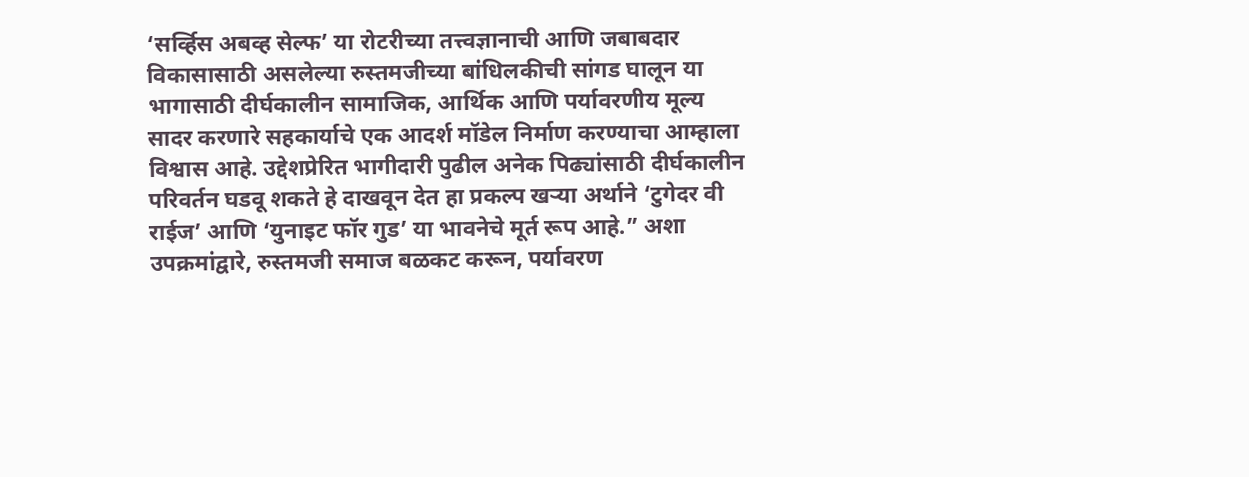‘सर्व्हिस अबव्ह सेल्फ’ या रोटरीच्या तत्त्वज्ञानाची आणि जबाबदार विकासासाठी असलेल्या रुस्तमजीच्या बांधिलकीची सांगड घालून या भागासाठी दीर्घकालीन सामाजिक, आर्थिक आणि पर्यावरणीय मूल्य सादर करणारे सहकार्याचे एक आदर्श मॉडेल निर्माण करण्याचा आम्हाला विश्वास आहे. उद्देशप्रेरित भागीदारी पुढील अनेक पिढ्यांसाठी दीर्घकालीन परिवर्तन घडवू शकते हे दाखवून देत हा प्रकल्प खऱ्या अर्थाने ‘टुगेदर वी राईज’ आणि ‘युनाइट फॉर गुड’ या भावनेचे मूर्त रूप आहे.” अशा उपक्रमांद्वारे, रुस्तमजी समाज बळकट करून, पर्यावरण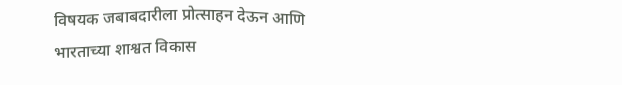विषयक जबाबदारीला प्रोत्साहन देऊन आणि भारताच्या शाश्वत विकास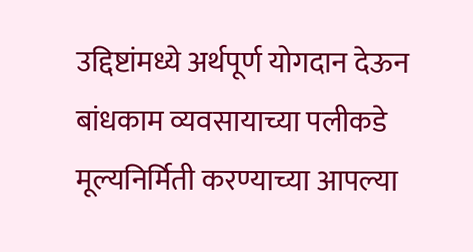उद्दिष्टांमध्ये अर्थपूर्ण योगदान देऊन बांधकाम व्यवसायाच्या पलीकडे मूल्यनिर्मिती करण्याच्या आपल्या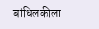बांधिलकीला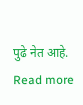पुढे नेत आहे.
Read more